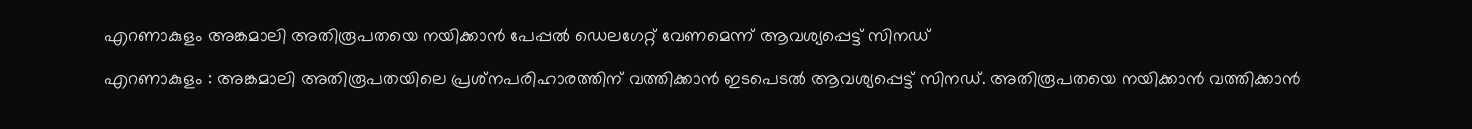എറണാകുളം അങ്കമാലി അതിരൂപതയെ നയിക്കാൻ പേപ്പൽ ഡെലഗേറ്റ് വേണമെന്ന് ആവശ്യപ്പെട്ട് സിനഡ്

എറണാകുളം : അങ്കമാലി അതിരൂപതയിലെ പ്രശ്‌നപരിഹാരത്തിന് വത്തിക്കാൻ ഇടപെടൽ ആവശ്യപ്പെട്ട് സിനഡ്. അതിരൂപതയെ നയിക്കാൻ വത്തിക്കാൻ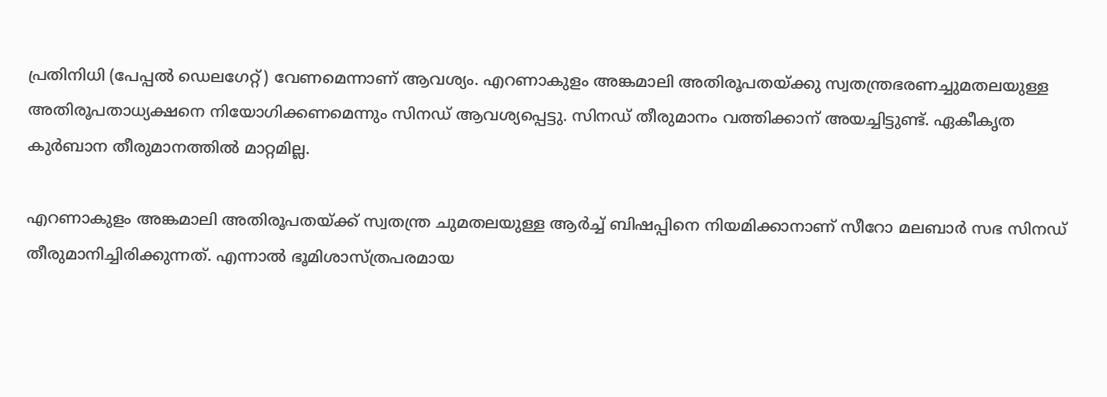പ്രതിനിധി (പേപ്പൽ ഡെലഗേറ്റ്) വേണമെന്നാണ് ആവശ്യം. എറണാകുളം അങ്കമാലി അതിരൂപതയ്ക്കു സ്വതന്ത്രഭരണച്ചുമതലയുള്ള അതിരൂപതാധ്യക്ഷനെ നിയോഗിക്കണമെന്നും സിനഡ് ആവശ്യപ്പെട്ടു. സിനഡ് തീരുമാനം വത്തിക്കാന് അയച്ചിട്ടുണ്ട്. ഏകീകൃത കുർബാന തീരുമാനത്തിൽ മാറ്റമില്ല.

എറണാകുളം അങ്കമാലി അതിരൂപതയ്ക്ക് സ്വതന്ത്ര ചുമതലയുള്ള ആർച്ച് ബിഷപ്പിനെ നിയമിക്കാനാണ് സീറോ മലബാർ സഭ സിനഡ് തീരുമാനിച്ചിരിക്കുന്നത്. എന്നാൽ ഭൂമിശാസ്ത്രപരമായ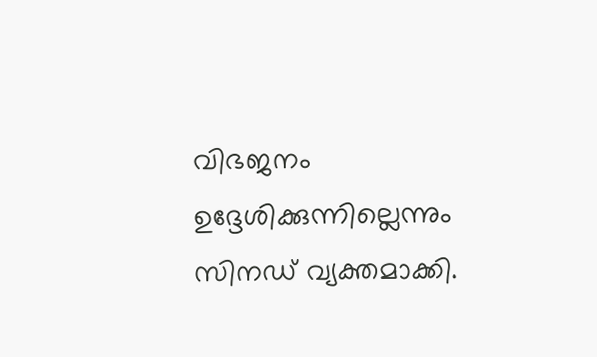വിഭജനം ഉദ്ദേശിക്കുന്നില്ലെന്നും സിനഡ് വ്യക്തമാക്കി.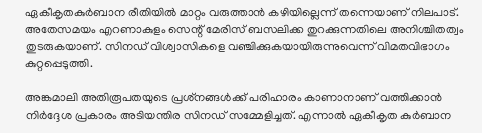ഏകീകൃതകുർബാന രീതിയിൽ മാറ്റം വരുത്താൻ കഴിയില്ലെന്ന് തന്നെയാണ് നിലപാട്. അതേസമയം എറണാകുളം സെന്റ് മേരിസ് ബസലിക്ക തുറക്കുന്നതിലെ അനിശ്ചിതത്വം തുടരുകയാണ്. സിനഡ് വിശ്വാസികളെ വഞ്ചിക്കുകയായിരുന്നുവെന്ന് വിമതവിഭാഗം കുറ്റപ്പെടുത്തി.

അങ്കമാലി അതിരൂപതയുടെ പ്രശ്‌നങ്ങൾക്ക് പരിഹാരം കാണാനാണ് വത്തിക്കാൻ നിർദ്ദേശ പ്രകാരം അടിയന്തിര സിനഡ് സമ്മേളിച്ചത്. എന്നാൽ ഏകീകൃത കുർബാന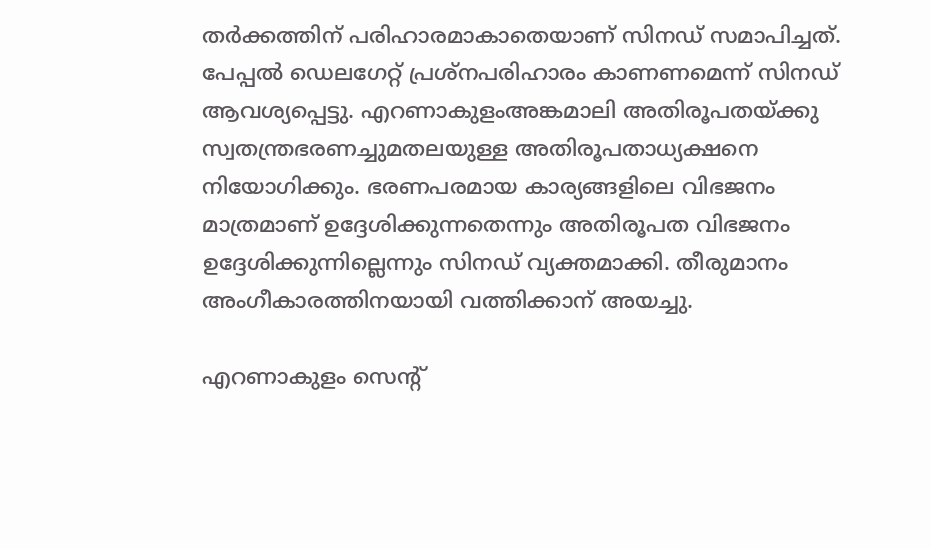തർക്കത്തിന് പരിഹാരമാകാതെയാണ് സിനഡ് സമാപിച്ചത്. പേപ്പൽ ഡെലഗേറ്റ് പ്രശ്‌നപരിഹാരം കാണണമെന്ന് സിനഡ് ആവശ്യപ്പെട്ടു. എറണാകുളംഅങ്കമാലി അതിരൂപതയ്ക്കു സ്വതന്ത്രഭരണച്ചുമതലയുള്ള അതിരൂപതാധ്യക്ഷനെ നിയോഗിക്കും. ഭരണപരമായ കാര്യങ്ങളിലെ വിഭജനം മാത്രമാണ് ഉദ്ദേശിക്കുന്നതെന്നും അതിരൂപത വിഭജനം ഉദ്ദേശിക്കുന്നില്ലെന്നും സിനഡ് വ്യക്തമാക്കി. തീരുമാനം അംഗീകാരത്തിനയായി വത്തിക്കാന് അയച്ചു.

എറണാകുളം സെന്റ്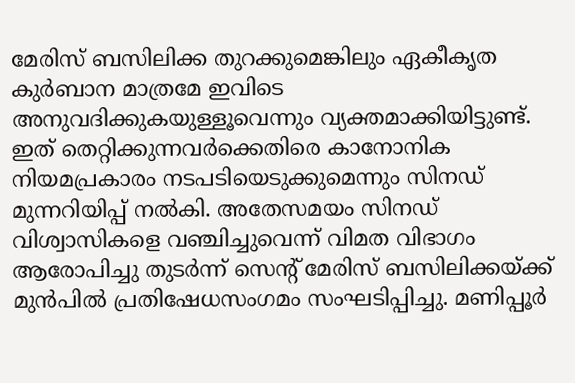മേരിസ് ബസിലിക്ക തുറക്കുമെങ്കിലും ഏകീകൃത കുർബാന മാത്രമേ ഇവിടെ അനുവദിക്കുകയുള്ളൂവെന്നും വ്യക്തമാക്കിയിട്ടുണ്ട്. ഇത് തെറ്റിക്കുന്നവർക്കെതിരെ കാനോനിക നിയമപ്രകാരം നടപടിയെടുക്കുമെന്നും സിനഡ് മുന്നറിയിപ്പ് നൽകി. അതേസമയം സിനഡ് വിശ്വാസികളെ വഞ്ചിച്ചുവെന്ന് വിമത വിഭാഗം ആരോപിച്ചു തുടർന്ന് സെന്റ് മേരിസ് ബസിലിക്കയ്ക്ക് മുൻപിൽ പ്രതിഷേധസംഗമം സംഘടിപ്പിച്ചു. മണിപ്പൂർ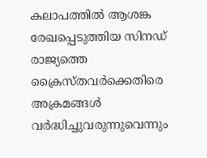കലാപത്തിൽ ആശങ്ക രേഖപ്പെടുത്തിയ സിനഡ് രാജ്യത്തെ ക്രൈസ്തവർക്കെതിരെ അക്രമങ്ങൾ വർദ്ധിച്ചുവരുന്നുവെന്നും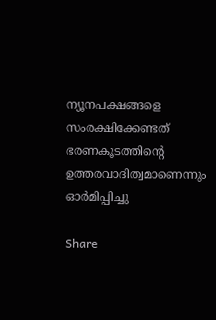ന്യൂനപക്ഷങ്ങളെ സംരക്ഷിക്കേണ്ടത് ഭരണകൂടത്തിന്റെ ഉത്തരവാദിത്വമാണെന്നും ഓർമിപ്പിച്ചു

Share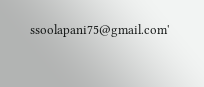ssoolapani75@gmail.com'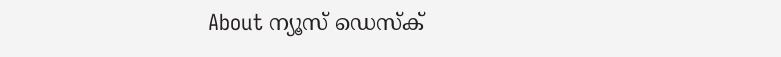About ന്യൂസ് ഡെസ്ക്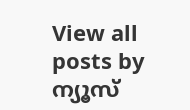View all posts by ന്യൂസ്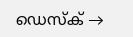ഡെസ്ക് →